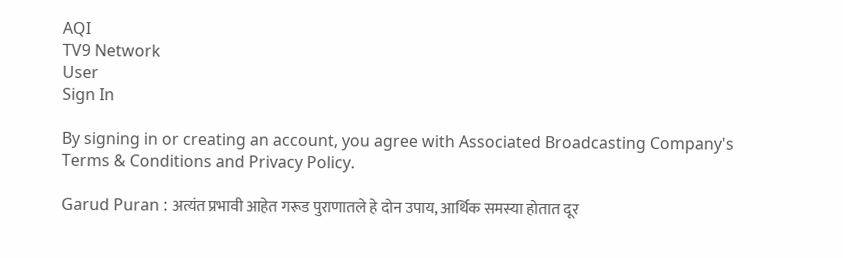AQI
TV9 Network
User
Sign In

By signing in or creating an account, you agree with Associated Broadcasting Company's Terms & Conditions and Privacy Policy.

Garud Puran : अत्यंत प्रभावी आहेत गरूड पुराणातले हे दोन उपाय, आर्थिक समस्या होतात दूर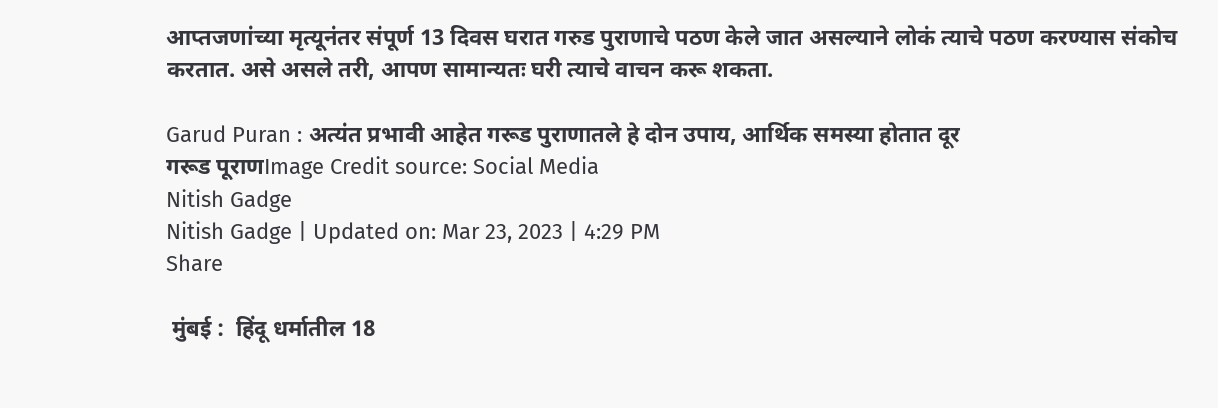आप्तजणांच्या मृत्यूनंतर संपूर्ण 13 दिवस घरात गरुड पुराणाचे पठण केले जात असल्याने लोकं त्याचे पठण करण्यास संकोच करतात. असे असले तरी, आपण सामान्यतः घरी त्याचे वाचन करू शकता.

Garud Puran : अत्यंत प्रभावी आहेत गरूड पुराणातले हे दोन उपाय, आर्थिक समस्या होतात दूर
गरूड पूराणImage Credit source: Social Media
Nitish Gadge
Nitish Gadge | Updated on: Mar 23, 2023 | 4:29 PM
Share

 मुंबई :  हिंदू धर्मातील 18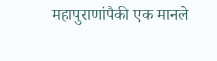महापुराणांपैकी एक मानले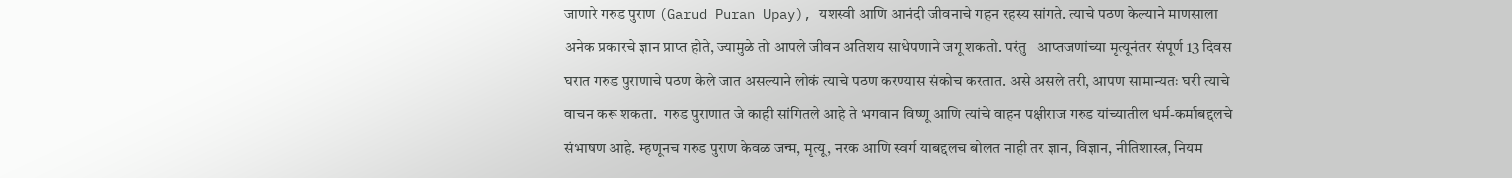जाणारे गरुड पुराण (Garud Puran Upay), यशस्वी आणि आनंदी जीवनाचे गहन रहस्य सांगते. त्याचे पठण केल्याने माणसाला अनेक प्रकारचे ज्ञान प्राप्त होते, ज्यामुळे तो आपले जीवन अतिशय साधेपणाने जगू शकतो. परंतु   आप्तजणांच्या मृत्यूनंतर संपूर्ण 13 दिवस घरात गरुड पुराणाचे पठण केले जात असल्याने लोकं त्याचे पठण करण्यास संकोच करतात. असे असले तरी, आपण सामान्यतः घरी त्याचे वाचन करू शकता.  गरुड पुराणात जे काही सांगितले आहे ते भगवान विष्णू आणि त्यांचे वाहन पक्षीराज गरुड यांच्यातील धर्म-कर्माबद्दलचे संभाषण आहे. म्हणूनच गरुड पुराण केवळ जन्म, मृत्यू, नरक आणि स्वर्ग याबद्दलच बोलत नाही तर ज्ञान, विज्ञान, नीतिशास्त्र, नियम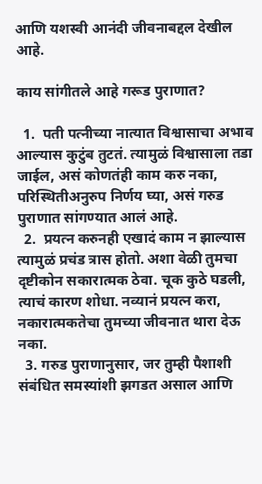आणि यशस्वी आनंदी जीवनाबद्दल देखील आहे.

काय सांगीतले आहे गरूड पुराणात?

  1.  पती पत्नीच्या नात्यात विश्वासाचा अभाव आल्यास कुटुंब तुटतं. त्यामुळं विश्वासाला तडा जाईल, असं कोणतंही काम करु नका, परिस्थितीअनुरुप निर्णय घ्या, असं गरुड पुराणात सांगण्यात आलं आहे.
  2.  प्रयत्न करुनही एखादं काम न झाल्यास त्यामुळं प्रचंड त्रास होतो. अशा वेळी तुमचा दृष्टीकोन सकारात्मक ठेवा. चूक कुठे घडली, त्याचं कारण शोधा. नव्यानं प्रयत्न करा, नकारात्मकतेचा तुमच्या जीवनात थारा देऊ नका.
  3. गरुड पुराणानुसार, जर तुम्ही पैशाशी संबंधित समस्यांशी झगडत असाल आणि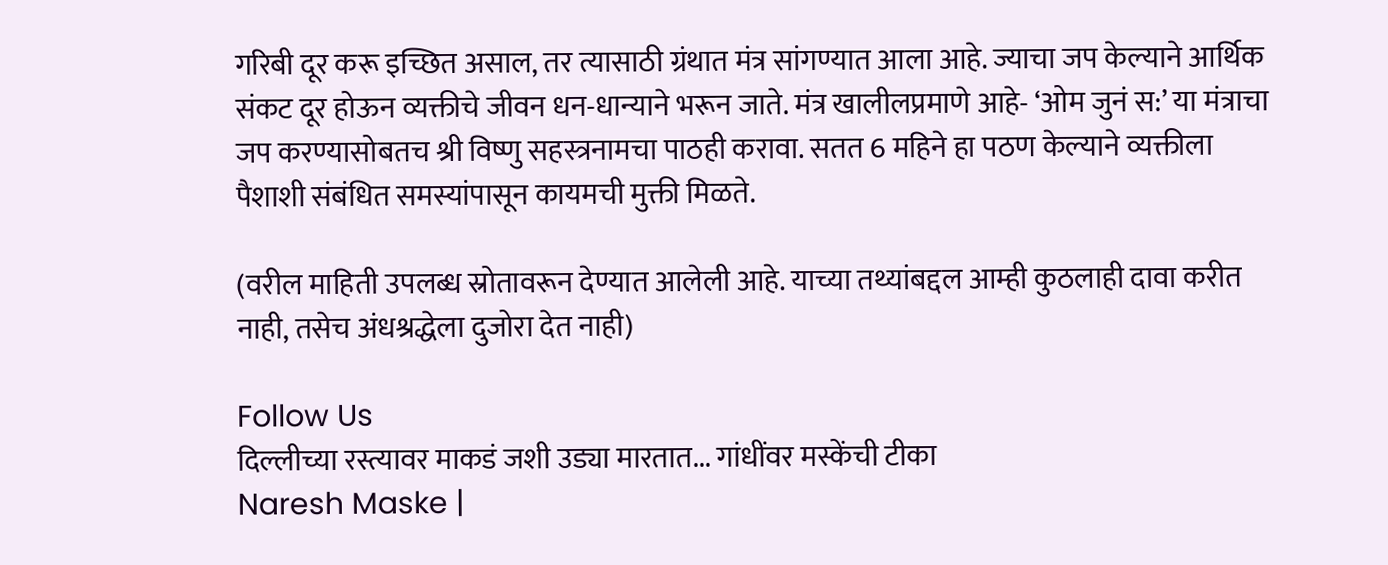गरिबी दूर करू इच्छित असाल, तर त्यासाठी ग्रंथात मंत्र सांगण्यात आला आहे. ज्याचा जप केल्याने आर्थिक संकट दूर होऊन व्यक्तीचे जीवन धन-धान्याने भरून जाते. मंत्र खालीलप्रमाणे आहे- ‘ओम जुनं स:’ या मंत्राचा जप करण्यासोबतच श्री विष्णु सहस्त्रनामचा पाठही करावा. सतत 6 महिने हा पठण केल्याने व्यक्तीला पैशाशी संबंधित समस्यांपासून कायमची मुक्ती मिळते.

(वरील माहिती उपलब्ध स्रोतावरून देण्यात आलेली आहे. याच्या तथ्यांबद्दल आम्ही कुठलाही दावा करीत नाही, तसेच अंधश्रद्धेला दुजोरा देत नाही)

Follow Us
दिल्लीच्या रस्त्यावर माकडं जशी उड्या मारतात... गांधींवर मस्केंची टीका
Naresh Maske |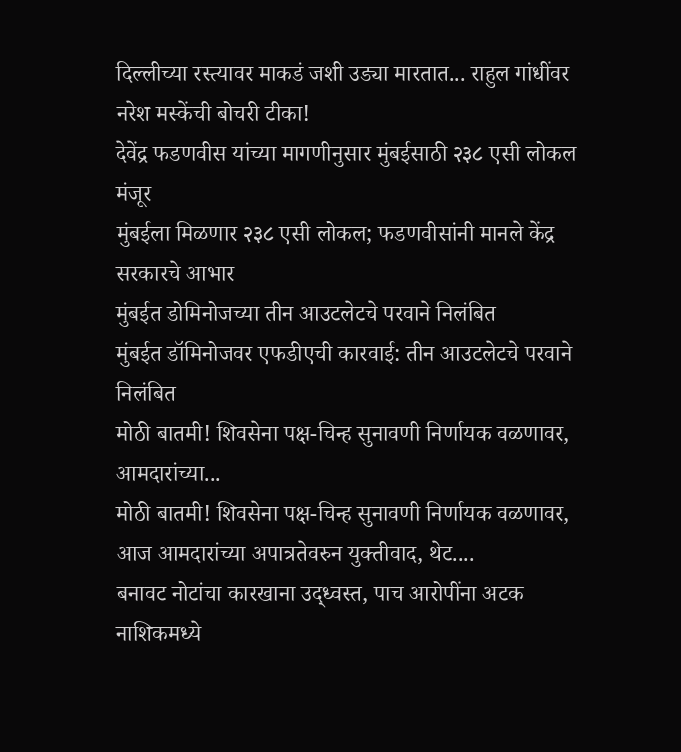दिल्लीच्या रस्त्यावर माकडं जशी उड्या मारतात... राहुल गांधींवर नरेश मस्केंची बोचरी टीका!
देवेंद्र फडणवीस यांच्या मागणीनुसार मुंबईसाठी २३८ एसी लोकल मंजूर
मुंबईला मिळणार २३८ एसी लोकल; फडणवीसांनी मानले केंद्र सरकारचे आभार
मुंबईत डोमिनोजच्या तीन आउटलेटचे परवाने निलंबित
मुंबईत डॉमिनोजवर एफडीएची कारवाई: तीन आउटलेटचे परवाने निलंबित
मोठी बातमी! शिवसेना पक्ष-चिन्ह सुनावणी निर्णायक वळणावर, आमदारांच्या...
मोठी बातमी! शिवसेना पक्ष-चिन्ह सुनावणी निर्णायक वळणावर, आज आमदारांच्या अपात्रतेवरुन युक्तीवाद, थेट....
बनावट नोटांचा कारखाना उद्ध्वस्त, पाच आरोपींना अटक
नाशिकमध्ये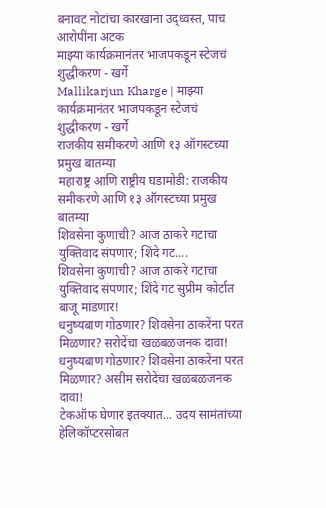बनावट नोटांचा कारखाना उद्ध्वस्त, पाच आरोपींना अटक
माझ्या कार्यक्रमानंतर भाजपकडून स्टेजचं शुद्धीकरण - खर्गे
Mallikarjun Kharge | माझ्या कार्यक्रमानंतर भाजपकडून स्टेजचं शुद्धीकरण - खर्गे
राजकीय समीकरणे आणि १३ ऑगस्टच्या प्रमुख बातम्या
महाराष्ट्र आणि राष्ट्रीय घडामोडी: राजकीय समीकरणे आणि १३ ऑगस्टच्या प्रमुख बातम्या
शिवसेना कुणाची? आज ठाकरे गटाचा युक्तिवाद संपणार; शिंदे गट....
शिवसेना कुणाची? आज ठाकरे गटाचा युक्तिवाद संपणार; शिंदे गट सुप्रीम कोर्टात बाजू मांडणार!
धनुष्यबाण गोठणार? शिवसेना ठाकरेंना परत मिळणार? सरोदेंचा खळबळजनक दावा!
धनुष्यबाण गोठणार? शिवसेना ठाकरेंना परत मिळणार? असीम सरोदेंचा खळबळजनक दावा!
टेकऑफ घेणार इतक्यात... उदय सामंतांच्या हेलिकॉप्टरसोबत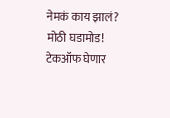नेमकं काय झालं?
मोठी घडामोड! टेकऑफ घेणार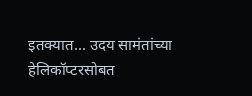इतक्यात... उदय सामंतांच्या हेलिकॉप्टरसोबत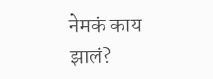नेमकं काय झालं?